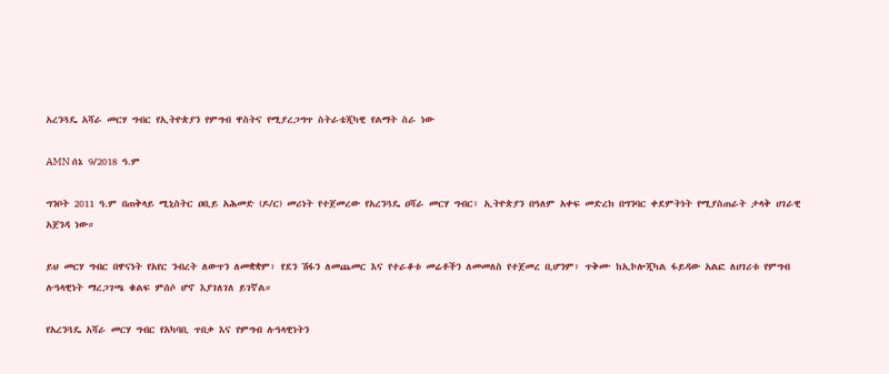አረንጓዴ አሻራ መርሃ ግብር የኢትዮጵያን የምግብ ዋስትና የሚያረጋግጥ ስትራቴጂካዊ የልማት ስራ ነው

AMN ሰኔ 9/2018 ዓ.ም

ግንቦት 2011 ዓ.ም በጠቅላይ ሚኒስትር ዐቢይ አሕመድ (ዶ/ር) መሪነት የተጀመረው የአረንጓዴ ዐሻራ መርሃ ግብር፣ ኢትዮጵያን በዓለም አቀፍ መድረክ በግንባር ቀደምትነት የሚያስጠራት ታላቅ ሀገራዊ አጀንዳ ነው።

ይህ መርሃ ግብር በዋናነት የአየር ንብረት ለውጥን ለመቋቋም፣ የደን ሽፋን ለመጨመር እና የተራቆቱ መሬቶችን ለመመለስ የተጀመረ ቢሆንም፣ ጥቅሙ ከኢኮሎጂካል ፋይዳው አልፎ ለሀገሪቱ የምግብ ሉዓላዊነት ማረጋገጫ ቁልፍ ምሰሶ ሆኖ እያገለገለ ይገኛል።

የአረንጓዴ አሻራ መርሃ ግብር የአካባቢ ጥበቃ እና የምግብ ሉዓላዊነትን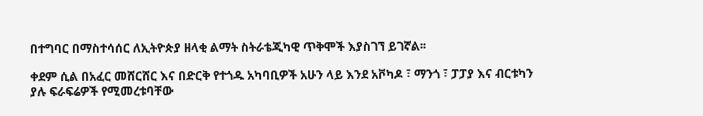በተግባር በማስተሳሰር ለኢትዮጵያ ዘላቂ ልማት ስትራቴጂካዊ ጥቅሞች እያስገኘ ይገኛል፡፡

ቀደም ሲል በአፈር መሸርሸር እና በድርቅ የተጎዱ አካባቢዎች አሁን ላይ እንደ አቮካዶ ፣ ማንጎ ፣ ፓፓያ እና ብርቱካን ያሉ ፍራፍሬዎች የሚመረቱባቸው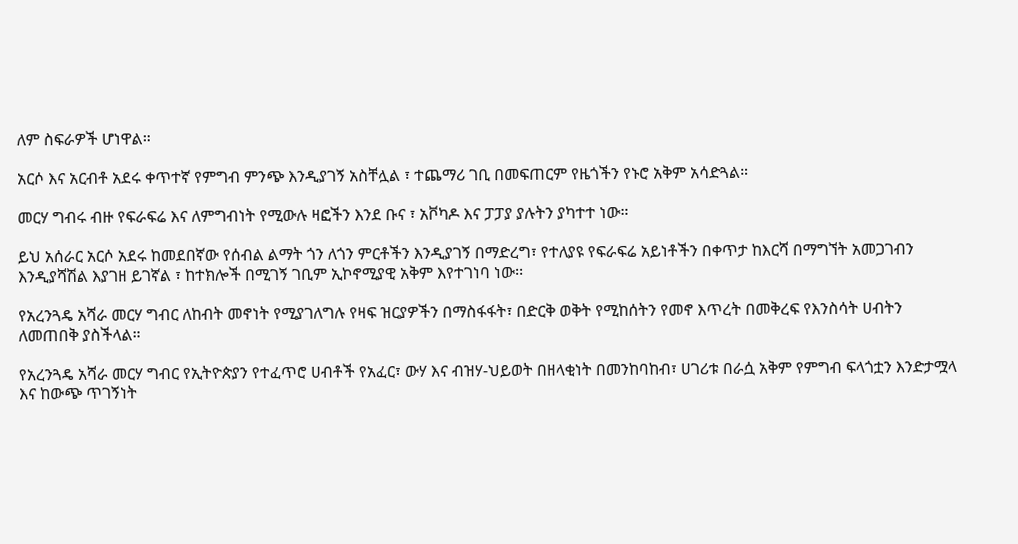ለም ስፍራዎች ሆነዋል።

አርሶ እና አርብቶ አደሩ ቀጥተኛ የምግብ ምንጭ እንዲያገኝ አስቸሏል ፣ ተጨማሪ ገቢ በመፍጠርም የዜጎችን የኑሮ አቅም አሳድጓል።

መርሃ ግብሩ ብዙ የፍራፍሬ እና ለምግብነት የሚውሉ ዛፎችን እንደ ቡና ፣ አቮካዶ እና ፓፓያ ያሉትን ያካተተ ነው።

ይህ አሰራር አርሶ አደሩ ከመደበኛው የሰብል ልማት ጎን ለጎን ምርቶችን እንዲያገኝ በማድረግ፣ የተለያዩ የፍራፍሬ አይነቶችን በቀጥታ ከእርሻ በማግኘት አመጋገብን እንዲያሻሽል እያገዘ ይገኛል ፣ ከተክሎች በሚገኝ ገቢም ኢኮኖሚያዊ አቅም እየተገነባ ነው፡፡

የአረንጓዴ አሻራ መርሃ ግብር ለከብት መኖነት የሚያገለግሉ የዛፍ ዝርያዎችን በማስፋፋት፣ በድርቅ ወቅት የሚከሰትን የመኖ እጥረት በመቅረፍ የእንስሳት ሀብትን ለመጠበቅ ያስችላል።

የአረንጓዴ አሻራ መርሃ ግብር የኢትዮጵያን የተፈጥሮ ሀብቶች የአፈር፣ ውሃ እና ብዝሃ-ህይወት በዘላቂነት በመንከባከብ፣ ሀገሪቱ በራሷ አቅም የምግብ ፍላጎቷን እንድታሟላ እና ከውጭ ጥገኝነት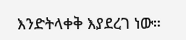እንድትላቀቅ እያደረገ ነው።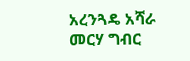አረንጓዴ አሻራ መርሃ ግብር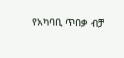የአካባቢ ጥበቃ ብቻ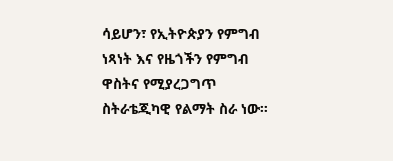ሳይሆን፣ የኢትዮጵያን የምግብ ነጻነት እና የዜጎችን የምግብ ዋስትና የሚያረጋግጥ ስትራቴጂካዊ የልማት ስራ ነው።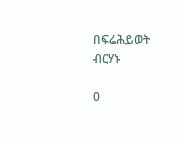በፍሬሕይወት ብርሃኑ

0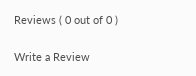Reviews ( 0 out of 0 )

Write a Review